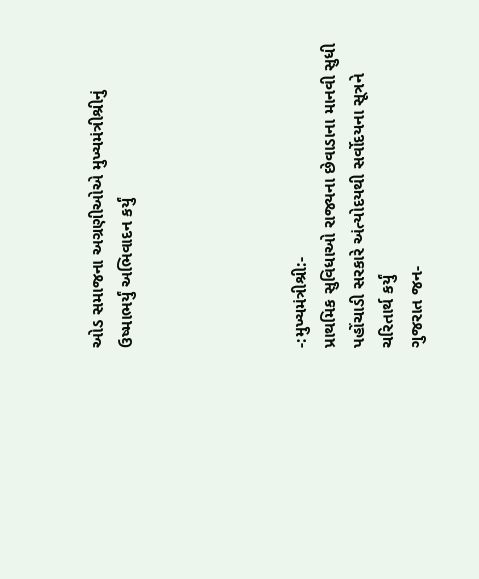ઓડ સમાજના અગ્રણીઓએ મુખ્યમંત્રીશ્રીનું ઉષ્માભર્યું અભિવાદન કર્યું





-:મુખ્યમંત્રીશ્રી:-
પ્રાથમિક સુવિધાઓ રાજ્યના છેવાડાના માનવી સુધી પહોંચાડી સરકારે અંત્યોદયથી સર્વોદયના સૂત્રને ચરિતાર્થ કર્યું
ગુજરાત જન-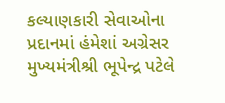કલ્યાણકારી સેવાઓના પ્રદાનમાં હંમેશાં અગ્રેસર
મુખ્યમંત્રીશ્રી ભૂપેન્દ્ર પટેલે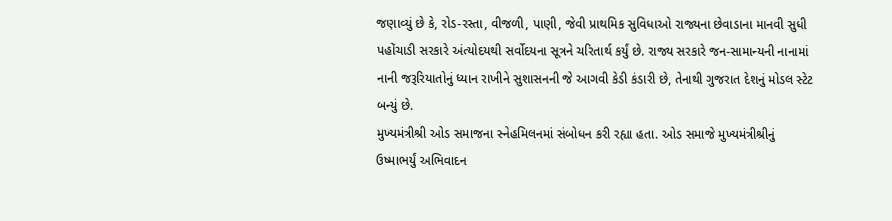જણાવ્યું છે કે, રોડ-રસ્તા, વીજળી, પાણી, જેવી પ્રાથમિક સુવિધાઓ રાજ્યના છેવાડાના માનવી સુધી પહોંચાડી સરકારે અંત્યોદયથી સર્વોદયના સૂત્રને ચરિતાર્થ કર્યું છે. રાજ્ય સરકારે જન-સામાન્યની નાનામાં નાની જરૂરિયાતોનું ધ્યાન રાખીને સુશાસનની જે આગવી કેડી કંડારી છે, તેનાથી ગુજરાત દેશનું મોડલ સ્ટેટ બન્યું છે.
મુખ્યમંત્રીશ્રી ઓડ સમાજના સ્નેહમિલનમાં સંબોધન કરી રહ્યા હતા. ઓડ સમાજે મુખ્યમંત્રીશ્રીનું ઉષ્માભર્યું અભિવાદન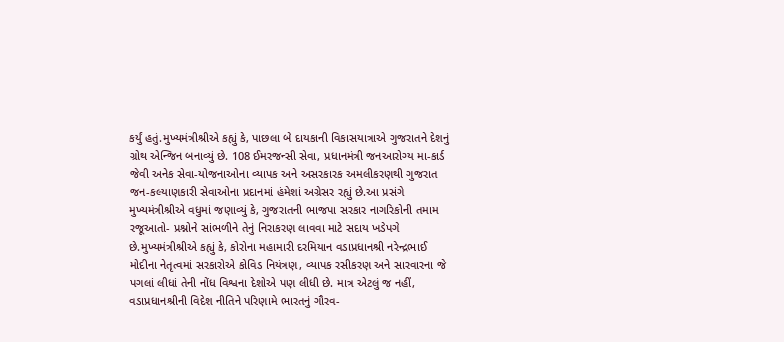કર્યું હતું.મુખ્યમંત્રીશ્રીએ કહ્યું કે, પાછલા બે દાયકાની વિકાસયાત્રાએ ગુજરાતને દેશનું ગ્રોથ એન્જિન બનાવ્યું છે. 108 ઈમરજન્સી સેવા, પ્રધાનમંત્રી જનઆરોગ્ય મા-કાર્ડ જેવી અનેક સેવા-યોજનાઓના વ્યાપક અને અસરકારક અમલીકરણથી ગુજરાત જન-કલ્યાણકારી સેવાઓના પ્રદાનમાં હંમેશાં અગ્રેસર રહ્યું છે.આ પ્રસંગે મુખ્યમંત્રીશ્રીએ વધુમાં જણાવ્યું કે, ગુજરાતની ભાજપા સરકાર નાગરિકોની તમામ રજૂઆતો- પ્રશ્નોને સાંભળીને તેનું નિરાકરણ લાવવા માટે સદાય ખડેપગે છે.મુખ્યમંત્રીશ્રીએ કહ્યું કે, કોરોના મહામારી દરમિયાન વડાપ્રધાનશ્રી નરેન્દ્રભાઈ મોદીના નેતૃત્વમાં સરકારોએ કોવિડ નિયંત્રણ, વ્યાપક રસીકરણ અને સારવારના જે પગલાં લીધાં તેની નોંધ વિશ્વના દેશોએ પણ લીધી છે. માત્ર એટલું જ નહીં, વડાપ્રધાનશ્રીની વિદેશ નીતિને પરિણામે ભારતનું ગૌરવ-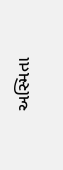અસ્મિતા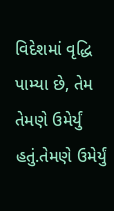વિદેશમાં વૃદ્ધિ પામ્યા છે, તેમ તેમણે ઉમેર્યું હતું.તેમણે ઉમેર્યું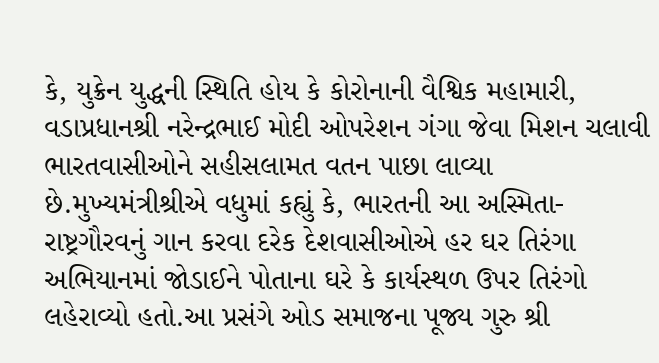કે, યુક્રેન યુદ્ધની સ્થિતિ હોય કે કોરોનાની વૈશ્વિક મહામારી, વડાપ્રધાનશ્રી નરેન્દ્રભાઈ મોદી ઓપરેશન ગંગા જેવા મિશન ચલાવી ભારતવાસીઓને સહીસલામત વતન પાછા લાવ્યા છે.મુખ્યમંત્રીશ્રીએ વધુમાં કહ્યું કે, ભારતની આ અસ્મિતા-રાષ્ટ્રગૌરવનું ગાન કરવા દરેક દેશવાસીઓએ હર ઘર તિરંગા અભિયાનમાં જોડાઈને પોતાના ઘરે કે કાર્યસ્થળ ઉપર તિરંગો લહેરાવ્યો હતો.આ પ્રસંગે ઓડ સમાજના પૂજ્ય ગુરુ શ્રી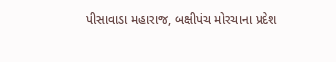પીસાવાડા મહારાજ, બક્ષીપંચ મોરચાના પ્રદેશ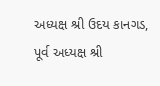અધ્યક્ષ શ્રી ઉદય કાનગડ, પૂર્વ અધ્યક્ષ શ્રી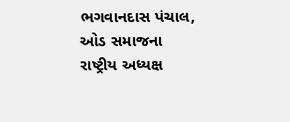ભગવાનદાસ પંચાલ, ઓડ સમાજના રાષ્ટ્રીય અધ્યક્ષ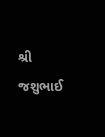શ્રી જશુભાઈ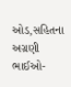ઓડ,સહિતના અગ્રણી ભાઈઓ-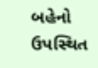બહેનો ઉપસ્થિત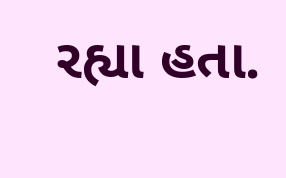રહ્યા હતા.